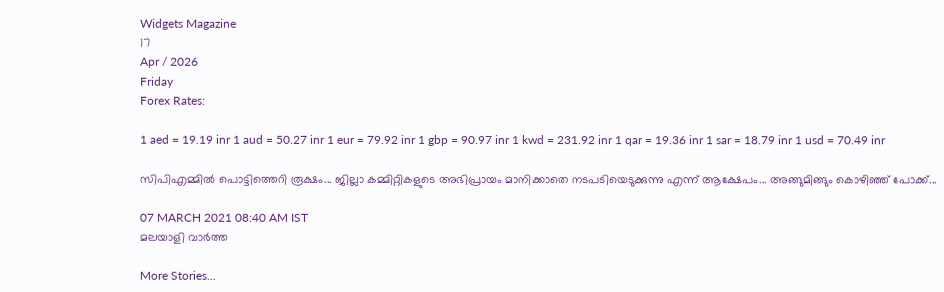Widgets Magazine
17
Apr / 2026
Friday
Forex Rates:

1 aed = 19.19 inr 1 aud = 50.27 inr 1 eur = 79.92 inr 1 gbp = 90.97 inr 1 kwd = 231.92 inr 1 qar = 19.36 inr 1 sar = 18.79 inr 1 usd = 70.49 inr

സിപിഎമ്മിൽ പൊട്ടിത്തെറി രൂക്ഷം... ജില്ലാ കമ്മിറ്റികളുടെ അഭിപ്രായം മാനിക്കാതെ നടപടിയെടുക്കുന്നു എന്ന് ആക്ഷേപം... അങ്ങുമിങ്ങും കൊഴിഞ്ഞ് പോക്ക്...

07 MARCH 2021 08:40 AM IST
മലയാളി വാര്‍ത്ത

More Stories...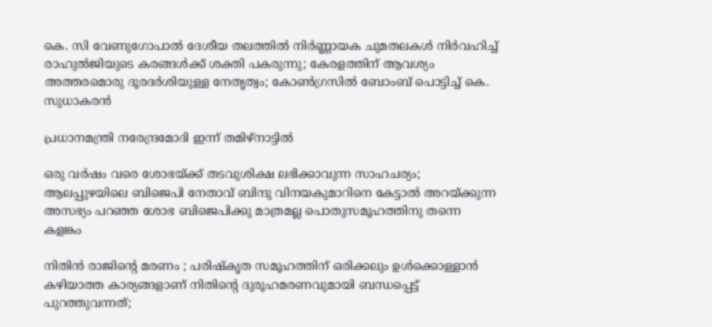കെ. സി വേണുഗോപാൽ ദേശീയ തലത്തിൽ നിർണ്ണായക ചുമതലകൾ നിർവഹിച്ച് രാഹുൽജിയുടെ കരങ്ങൾക്ക് ശക്തി പകരുന്നു; കേരളത്തിന് ആവശ്യം അത്തരമൊരു ദൂരദർശിയുള്ള നേതൃത്വം; കോൺഗ്രസിൽ ബോംബ് പൊട്ടിച്ച് കെ. സുധാകരൻ

പ്രധാനമന്ത്രി നരേന്ദ്രമോദി ഇന്ന് തമിഴ്നാട്ടിൽ

ഒരു വര്‍ഷം വരെ ശോഭയ്ക്ക് തടവുശിക്ഷ ലഭിക്കാവുന്ന സാഹചര്യം; ആലപ്പുഴയിലെ ബിജെപി നേതാവ് ബിന്ദു വിനയകുമാറിനെ കേട്ടാല്‍ അറയ്ക്കുന്ന അസഭ്യം പറഞ്ഞ ശോഭ ബിജെപിക്കു മാത്രമല്ല പൊതുസമൂഹത്തിനു തന്നെ കളങ്കം

നിതിന്‍ രാജിന്റെ മരണം ; പരിഷ്‌കൃത സമൂഹത്തിന് ഒരിക്കലും ഉള്‍ക്കൊള്ളാന്‍ കഴിയാത്ത കാര്യങ്ങളാണ് നിതിന്റെ ദുരൂഹമരണവുമായി ബന്ധപ്പെട്ട് പുറത്തുവന്നത്;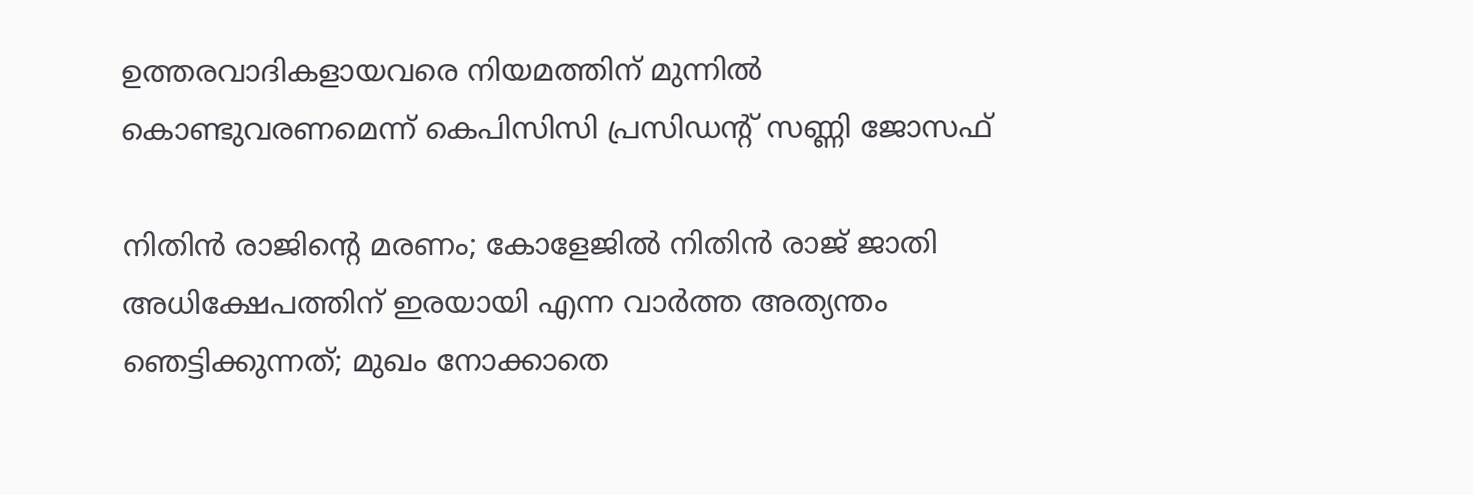ഉത്തരവാദികളായവരെ നിയമത്തിന് മുന്നില്‍ കൊണ്ടുവരണമെന്ന് കെപിസിസി പ്രസിഡന്റ് സണ്ണി ജോസഫ്

നിതിൻ രാജിന്റെ മരണം; കോളേജിൽ നിതിൻ രാജ് ജാതി അധിക്ഷേപത്തിന് ഇരയായി എന്ന വാർത്ത അത്യന്തം ഞെട്ടിക്കുന്നത്; മുഖം നോക്കാതെ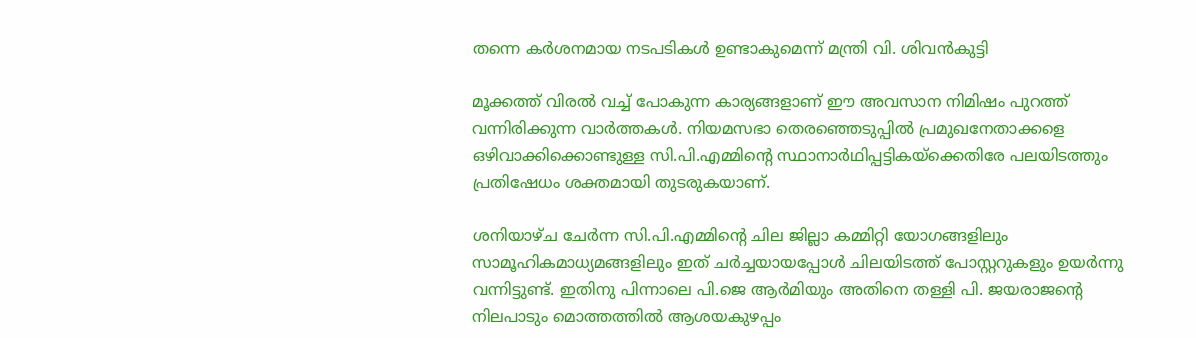തന്നെ കർശനമായ നടപടികൾ ഉണ്ടാകുമെന്ന് മന്ത്രി വി. ശിവൻകുട്ടി

മൂക്കത്ത് വിരൽ വച്ച് പോകുന്ന കാര്യങ്ങളാണ് ഈ അവസാന നിമിഷം പുറത്ത് വന്നിരിക്കുന്ന വാർത്തകൾ. നിയമസഭാ തെരഞ്ഞെടുപ്പിൽ പ്രമുഖനേതാക്കളെ ഒഴിവാക്കിക്കൊണ്ടുള്ള സി.പി.എമ്മിന്റെ സ്ഥാനാർഥിപ്പട്ടികയ്ക്കെതിരേ പലയിടത്തും പ്രതിഷേധം ശക്തമായി തുടരുകയാണ്.

ശനിയാഴ്ച ചേർന്ന സി.പി.എമ്മിന്റെ ചില ജില്ലാ കമ്മിറ്റി യോഗങ്ങളിലും സാമൂഹികമാധ്യമങ്ങളിലും ഇത്‌ ചർച്ചയായപ്പോൾ ചിലയിടത്ത് പോസ്റ്ററുകളും ഉയർന്നു വന്നിട്ടുണ്ട്. ഇതിനു പിന്നാലെ പി.ജെ ആർമിയും അതിനെ തള്ളി പി. ജയരാജന്റെ നിലപാടും മൊത്തത്തിൽ ആശയകുഴപ്പം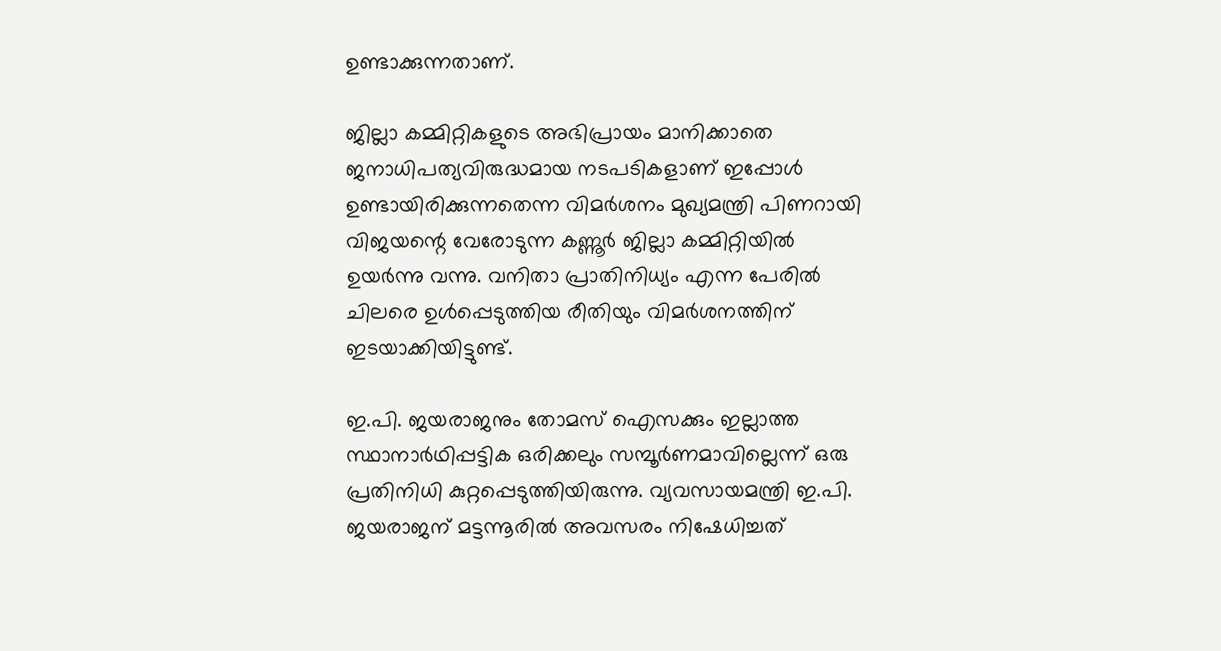ഉണ്ടാക്കുന്നതാണ്.

ജില്ലാ കമ്മിറ്റികളുടെ അഭിപ്രായം മാനിക്കാതെ ജനാധിപത്യവിരുദ്ധമായ നടപടികളാണ് ഇപ്പോൾ ഉണ്ടായിരിക്കുന്നതെന്ന വിമർശനം മുഖ്യമന്ത്രി പിണറായി വിജയന്റെ വേരോടുന്ന കണ്ണൂർ ജില്ലാ കമ്മിറ്റിയിൽ ഉയർന്നു വന്നു. വനിതാ പ്രാതിനിധ്യം എന്ന പേരിൽ ചിലരെ ഉൾപ്പെടുത്തിയ രീതിയും വിമർശനത്തിന് ഇടയാക്കിയിട്ടുണ്ട്.

ഇ.പി. ജയരാജനും തോമസ് ഐസക്കും ഇല്ലാത്ത സ്ഥാനാർഥിപ്പട്ടിക ഒരിക്കലും സമ്പൂർണമാവില്ലെന്ന് ഒരു പ്രതിനിധി കുറ്റപ്പെടുത്തിയിരുന്നു. വ്യവസായമന്ത്രി ഇ.പി. ജയരാജന് മട്ടന്നൂരിൽ അവസരം നിഷേധിച്ചത്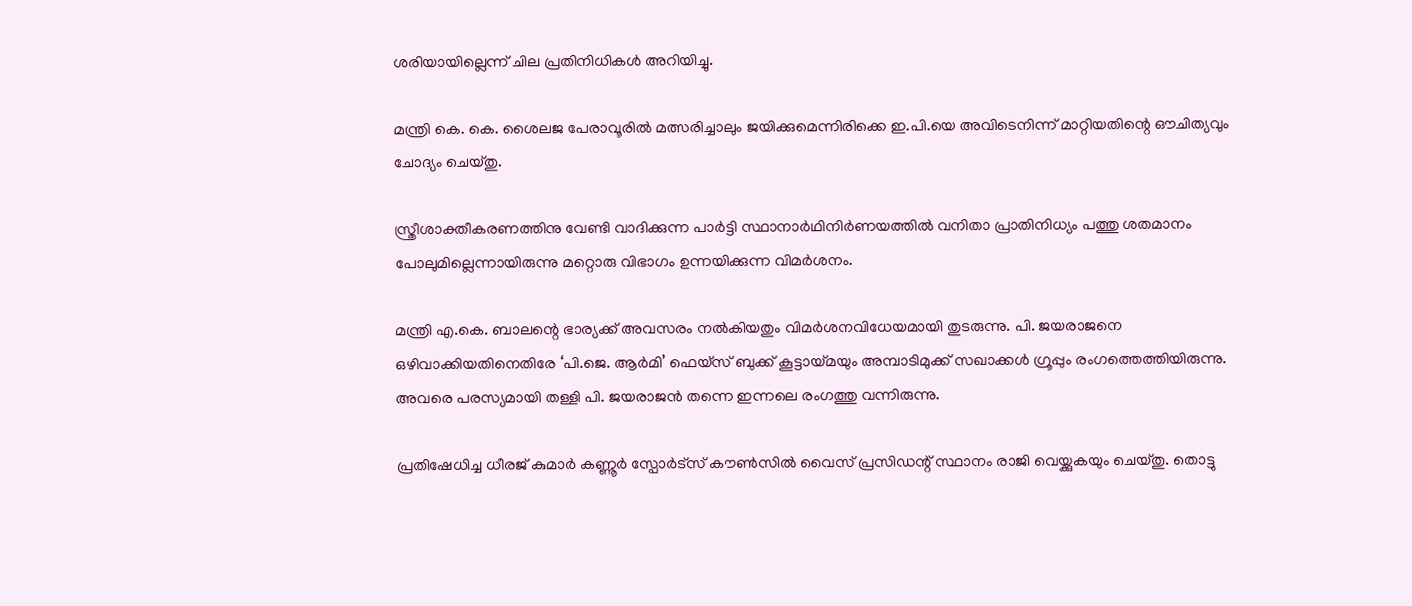ശരിയായില്ലെന്ന് ചില പ്രതിനിധികൾ അറിയിച്ചു.

മന്ത്രി കെ. കെ. ശൈലജ പേരാവൂരിൽ മത്സരിച്ചാലും ജയിക്കുമെന്നിരിക്കെ ഇ.പി.യെ അവിടെനിന്ന് മാറ്റിയതിന്റെ ഔചിത്യവും ചോദ്യം ചെയ്തു.

സ്ത്രീശാക്തീകരണത്തിനു വേണ്ടി വാദിക്കുന്ന പാർട്ടി സ്ഥാനാർഥിനിർണയത്തിൽ വനിതാ പ്രാതിനിധ്യം പത്തു ശതമാനം പോലുമില്ലെന്നായിരുന്നു മറ്റൊരു വിഭാഗം ഉന്നയിക്കുന്ന വിമർശനം.

മന്ത്രി എ.കെ. ബാലന്റെ ഭാര്യക്ക് അവസരം നൽകിയതും വിമർശനവിധേയമായി തുടരുന്നു. പി. ജയരാജനെ ഒഴിവാക്കിയതിനെതിരേ ‘പി.ജെ. ആർമി’ ഫെയ്‌സ് ബുക്ക് കൂട്ടായ്മയും അമ്പാടിമുക്ക് സഖാക്കൾ ഗ്രൂപ്പും രംഗത്തെത്തിയിരുന്നു. അവരെ പരസ്യമായി തള്ളി പി. ജയരാജൻ തന്നെ ഇന്നലെ രംഗത്തു വന്നിരുന്നു.

പ്രതിഷേധിച്ച ധീരജ് കുമാർ കണ്ണൂർ സ്പോർട്‌സ് കൗൺസിൽ വൈസ് പ്രസിഡന്റ് സ്ഥാനം രാജി വെയ്ക്കുകയും ചെയ്തു. തൊട്ടു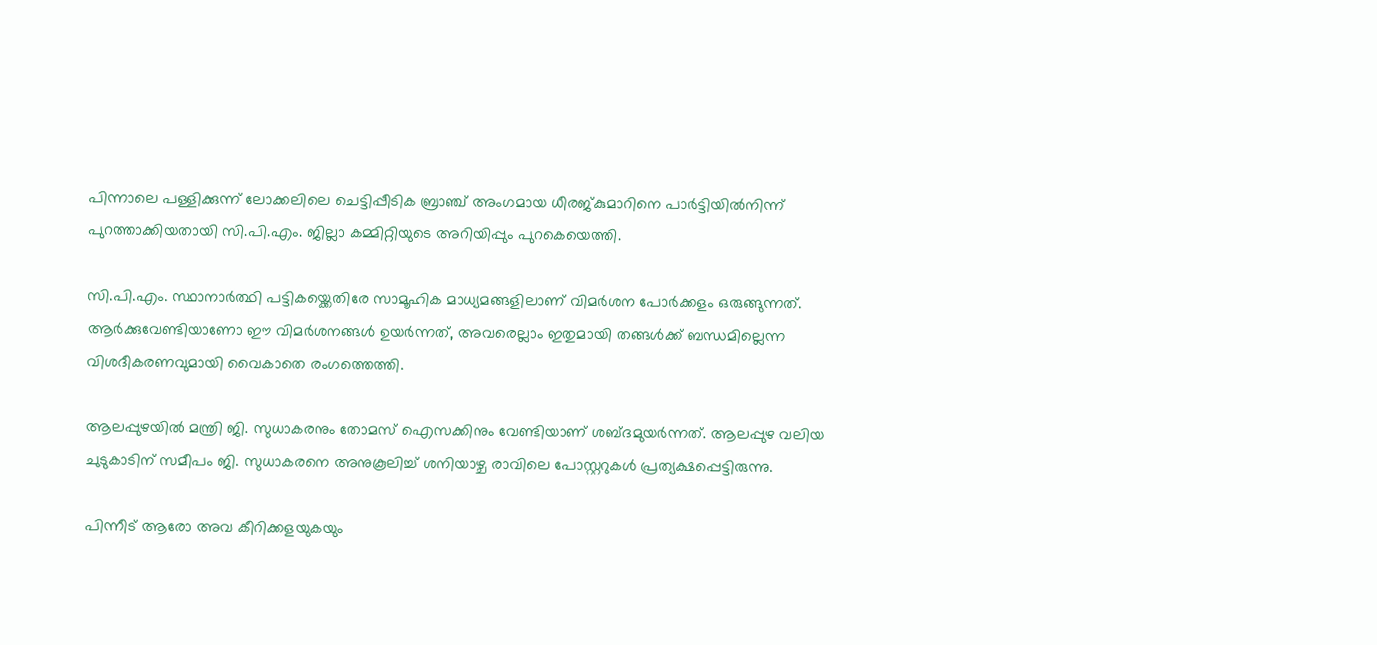പിന്നാലെ പള്ളിക്കുന്ന് ലോക്കലിലെ ചെട്ടിപ്പീടിക ബ്രാഞ്ച് അംഗമായ ധീരജ്കുമാറിനെ പാർട്ടിയിൽനിന്ന് പുറത്താക്കിയതായി സി.പി.എം. ജില്ലാ കമ്മിറ്റിയുടെ അറിയിപ്പും പുറകെയെത്തി.

സി.പി.എം. സ്ഥാനാർത്ഥി പട്ടികയ്ക്കെതിരേ സാമൂഹിക മാധ്യമങ്ങളിലാണ് വിമർശന പോർക്കളം ഒരുങ്ങുന്നത്. ആർക്കുവേണ്ടിയാണോ ഈ വിമർശനങ്ങൾ ഉയർന്നത്, അവരെല്ലാം ഇതുമായി തങ്ങൾക്ക് ബന്ധമില്ലെന്ന വിശദീകരണവുമായി വൈകാതെ രംഗത്തെത്തി.

ആലപ്പുഴയിൽ മന്ത്രി ജി. സുധാകരനും തോമസ് ഐസക്കിനും വേണ്ടിയാണ് ശബ്ദമുയർന്നത്. ആലപ്പുഴ വലിയ ചുടുകാടിന് സമീപം ജി. സുധാകരനെ അനുകൂലിച്ച് ശനിയാഴ്ച രാവിലെ പോസ്റ്ററുകൾ പ്രത്യക്ഷപ്പെട്ടിരുന്നു.

പിന്നീട് ആരോ അവ കീറിക്കളയുകയും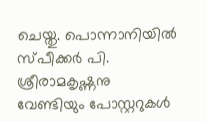ചെയ്തു. പൊന്നാനിയിൽ സ്പീക്കർ പി. ശ്രീരാമകൃഷ്ണനു വേണ്ടിയും പോസ്റ്ററുകൾ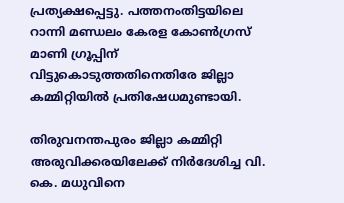പ്രത്യക്ഷപ്പെട്ടു. പത്തനംതിട്ടയിലെ റാന്നി മണ്ഡലം കേരള കോൺഗ്രസ് മാണി ഗ്രൂപ്പിന് വിട്ടുകൊടുത്തതിനെതിരേ ജില്ലാ കമ്മിറ്റിയിൽ പ്രതിഷേധമുണ്ടായി.

തിരുവനന്തപുരം ജില്ലാ കമ്മിറ്റി അരുവിക്കരയിലേക്ക് നിർദേശിച്ച വി. കെ. മധുവിനെ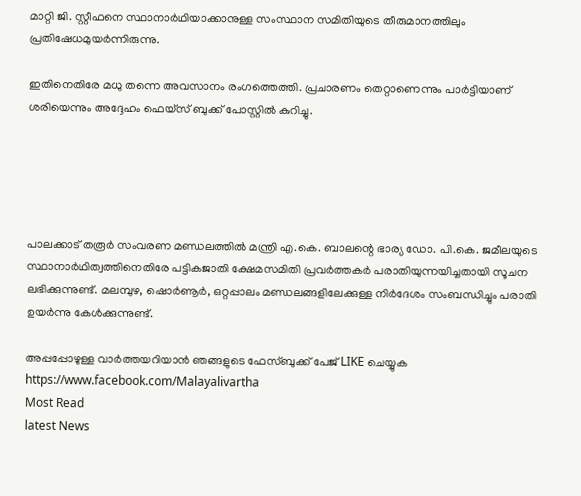മാറ്റി ജി. സ്റ്റീഫനെ സ്ഥാനാർഥിയാക്കാനുള്ള സംസ്ഥാന സമിതിയുടെ തീരുമാനത്തിലും പ്രതിഷേധമുയർന്നിരുന്നു.

ഇതിനെതിരേ മധു തന്നെ അവസാനം രംഗത്തെത്തി. പ്രചാരണം തെറ്റാണെന്നും പാർട്ടിയാണ് ശരിയെന്നും അദ്ദേഹം ഫെയ്സ് ബുക്ക് പോസ്റ്റിൽ കുറിച്ചു.





പാലക്കാട് തരൂർ സംവരണ മണ്ഡലത്തിൽ മന്ത്രി എ.കെ. ബാലന്റെ ഭാര്യ ഡോ. പി.കെ. ജമീലയുടെ സ്ഥാനാർഥിത്വത്തിനെതിരേ പട്ടികജാതി ക്ഷേമസമിതി പ്രവർത്തകർ പരാതിയുന്നയിച്ചതായി സൂചന ലഭിക്കുന്നുണ്ട്. മലമ്പുഴ, ഷൊർണൂർ, ഒറ്റപ്പാലം മണ്ഡലങ്ങളിലേക്കുള്ള നിർദേശം സംബന്ധിച്ചും പരാതി ഉയർന്നു കേൾക്കുന്നുണ്ട്.

അപ്പപ്പോഴുള്ള വാര്‍ത്തയറിയാന്‍ ഞങ്ങളുടെ ഫേസ്‌ബുക്ക്‌ പേജ് LIKE ചെയ്യുക
https://www.facebook.com/Malayalivartha
Most Read
latest News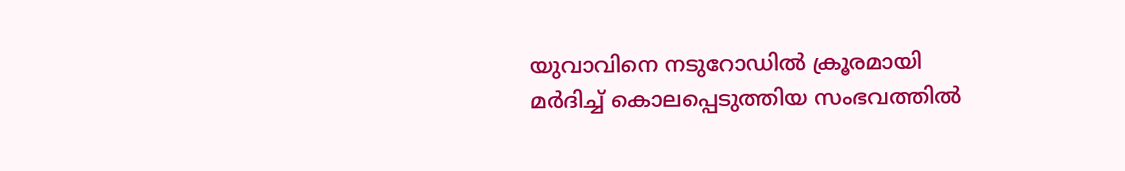യുവാവിനെ നടുറോഡില്‍ ക്രൂരമായി മര്‍ദിച്ച് കൊലപ്പെടുത്തിയ സംഭവത്തില്‍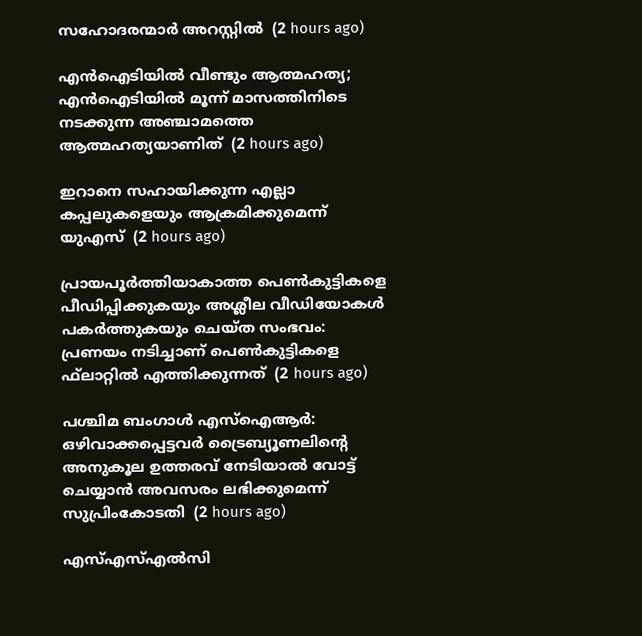സഹോദരന്മാര്‍ അറസ്റ്റില്‍  (2 hours ago)

എന്‍ഐടിയില്‍ വീണ്ടും ആത്മഹത്യ; എന്‍ഐടിയില്‍ മൂന്ന് മാസത്തിനിടെ നടക്കുന്ന അഞ്ചാമത്തെ ആത്മഹത്യയാണിത്  (2 hours ago)

ഇറാനെ സഹായിക്കുന്ന എല്ലാ കപ്പലുകളെയും ആക്രമിക്കുമെന്ന് യുഎസ്  (2 hours ago)

പ്രായപൂര്‍ത്തിയാകാത്ത പെണ്‍കുട്ടികളെ പീഡിപ്പിക്കുകയും അശ്ലീല വീഡിയോകള്‍ പകര്‍ത്തുകയും ചെയ്ത സംഭവം: പ്രണയം നടിച്ചാണ് പെണ്‍കുട്ടികളെ ഫ്‌ലാറ്റില്‍ എത്തിക്കുന്നത്  (2 hours ago)

പശ്ചിമ ബംഗാള്‍ എസ്‌ഐആര്‍: ഒഴിവാക്കപ്പെട്ടവര്‍ ട്രൈബ്യൂണലിന്റെ അനുകൂല ഉത്തരവ് നേടിയാല്‍ വോട്ട് ചെയ്യാന്‍ അവസരം ലഭിക്കുമെന്ന് സുപ്രിംകോടതി  (2 hours ago)

എസ്എസ്എല്‍സി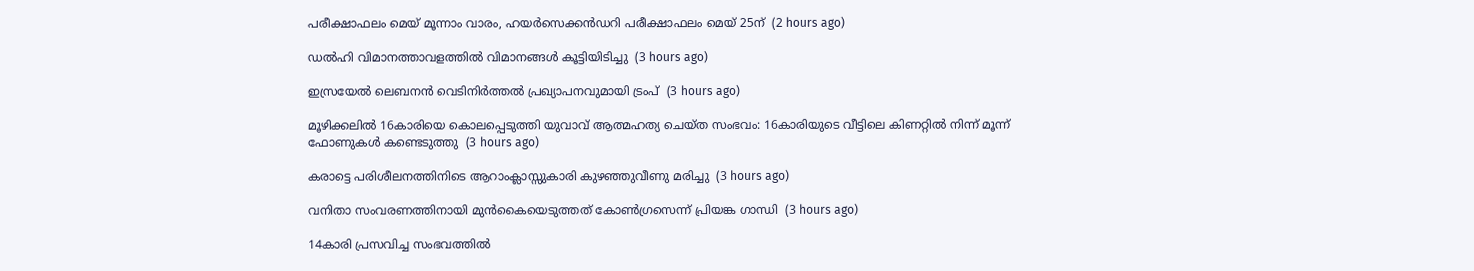പരീക്ഷാഫലം മെയ് മൂന്നാം വാരം, ഹയര്‍സെക്കന്‍ഡറി പരീക്ഷാഫലം മെയ് 25ന്  (2 hours ago)

ഡല്‍ഹി വിമാനത്താവളത്തില്‍ വിമാനങ്ങള്‍ കൂട്ടിയിടിച്ചു  (3 hours ago)

ഇസ്രയേല്‍ ലെബനന്‍ വെടിനിര്‍ത്തല്‍ പ്രഖ്യാപനവുമായി ട്രംപ്  (3 hours ago)

മൂഴിക്കലില്‍ 16കാരിയെ കൊലപ്പെടുത്തി യുവാവ് ആത്മഹത്യ ചെയ്ത സംഭവം: 16കാരിയുടെ വീട്ടിലെ കിണറ്റില്‍ നിന്ന് മൂന്ന് ഫോണുകള്‍ കണ്ടെടുത്തു  (3 hours ago)

കരാട്ടെ പരിശീലനത്തിനിടെ ആറാംക്ലാസ്സുകാരി കുഴഞ്ഞുവീണു മരിച്ചു  (3 hours ago)

വനിതാ സംവരണത്തിനായി മുന്‍കൈയെടുത്തത് കോണ്‍ഗ്രസെന്ന് പ്രിയങ്ക ഗാന്ധി  (3 hours ago)

14കാരി പ്രസവിച്ച സംഭവത്തില്‍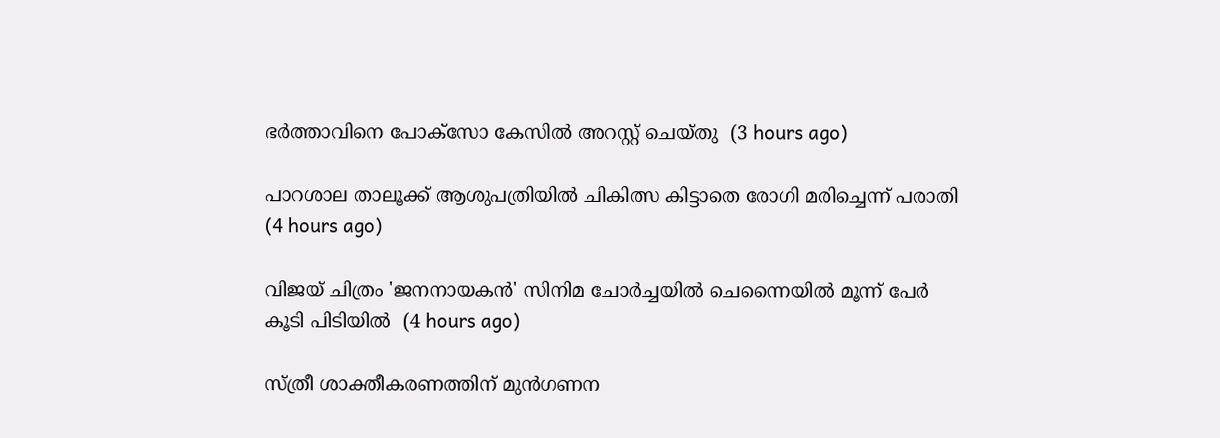ഭര്‍ത്താവിനെ പോക്‌സോ കേസില്‍ അറസ്റ്റ് ചെയ്തു  (3 hours ago)

പാറശാല താലൂക്ക് ആശുപത്രിയില്‍ ചികിത്സ കിട്ടാതെ രോഗി മരിച്ചെന്ന് പരാതി  (4 hours ago)

വിജയ് ചിത്രം 'ജനനായകന്‍' സിനിമ ചോര്‍ച്ചയില്‍ ചെന്നൈയില്‍ മൂന്ന് പേര്‍ കൂടി പിടിയില്‍  (4 hours ago)

സ്ത്രീ ശാക്തീകരണത്തിന് മുന്‍ഗണന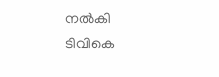നല്‍കി ടിവികെ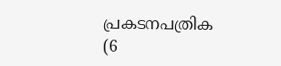പ്രകടനപത്രിക  (6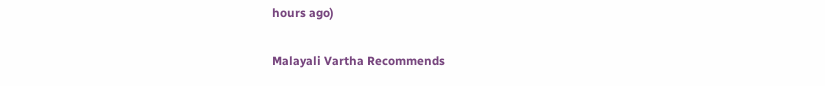hours ago)

Malayali Vartha Recommends